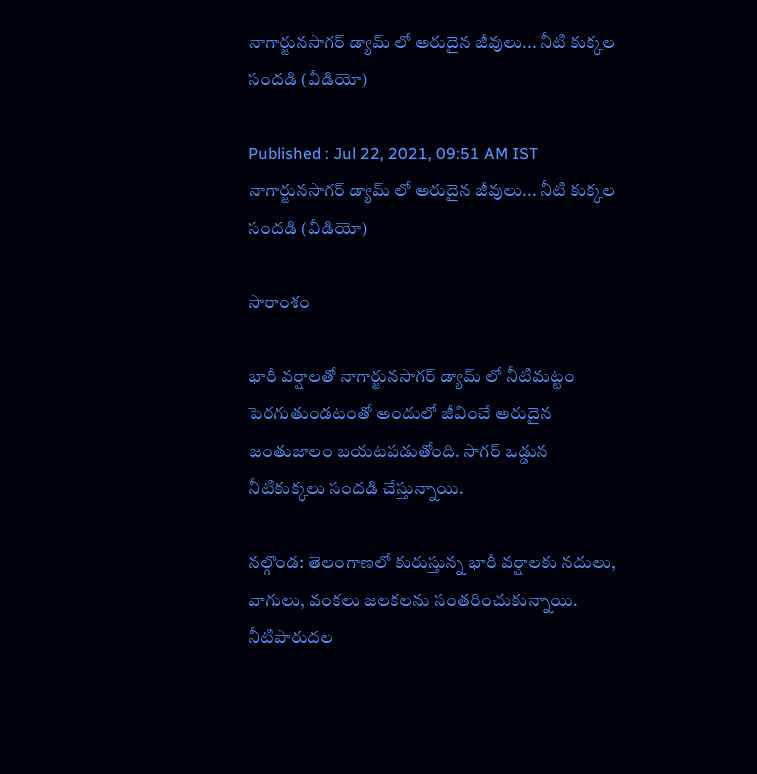నాగార్జునసాగర్ డ్యామ్ లో అరుదైన జీవులు... నీటి కుక్కల సందడి (వీడియో)

Published : Jul 22, 2021, 09:51 AM IST
నాగార్జునసాగర్ డ్యామ్ లో అరుదైన జీవులు... నీటి కుక్కల సందడి (వీడియో)

సారాంశం

భారీ వర్షాలతో నాగార్జునసాగర్ డ్యామ్ లో నీటిమట్టం పెరగుతుండటంతో అందులో జీవించే అరుదైన జంతుజాలం బయటపడుతోంది. సాగర్ ఒడ్డున నీటికుక్కలు సందడి చేస్తున్నాయి.

నల్గొండ: తెలంగాణలో కురుస్తున్న భారీ వర్షాలకు నదులు, వాగులు, వంకలు జలకలను సంతరించుకున్నాయి. నీటిపారుదల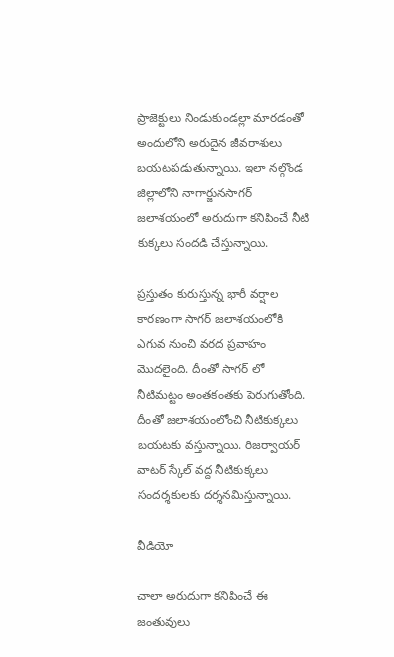ప్రాజెక్టులు నిండుకుండల్లా మారడంతో అందులోని అరుదైన జీవరాశులు బయటపడుతున్నాయి. ఇలా నల్గొండ జిల్లాలోని నాగార్జునసాగర్ జలాశయంలో అరుదుగా కనిపించే నీటి కుక్కలు సందడి చేస్తున్నాయి.

ప్రస్తుతం కురుస్తున్న భారీ వర్షాల కారణంగా సాగర్‌ జలాశయంలోకి ఎగువ నుంచి వరద ప్రవాహం మొదలైంది. దీంతో సాగర్ లో నీటిమట్టం అంతకంతకు పెరుగుతోంది. దీంతో జలాశయంలోంచి నీటికుక్కలు బయటకు వస్తున్నాయి. రిజర్వాయర్ వాటర్ స్కేల్ వద్ద నీటికుక్కలు సందర్శకులకు దర్శనమిస్తున్నాయి.

వీడియో

చాలా అరుదుగా కనిపించే ఈ జంతువులు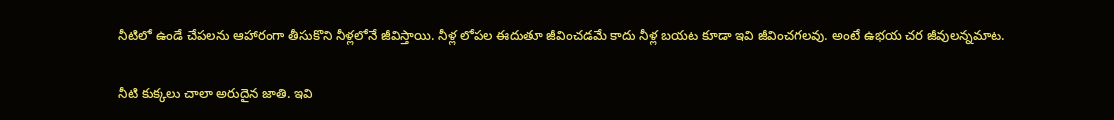నీటిలో ఉండే చేపలను ఆహారంగా తీసుకొని నీళ్లలోనే జీవిస్తాయి. నీళ్ల లోపల ఈదుతూ జీవించడమే కాదు నీళ్ల బయట కూడా ఇవి జీవించగలవు. అంటే ఉభయ చర జీవులన్నమాట.

నీటి కుక్కలు చాలా అరుదైన జాతి. ఇవి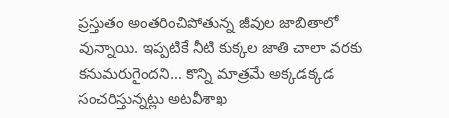ప్రస్తుతం అంతరించిపోతున్న జీవుల జాబితాలో వున్నాయి. ఇప్పటికే నీటి కుక్కల జాతి చాలా వరకు కనుమరుగైందని... కొన్ని మాత్రమే అక్కడక్కడ సంచరిస్తున్నట్లు అటవీశాఖ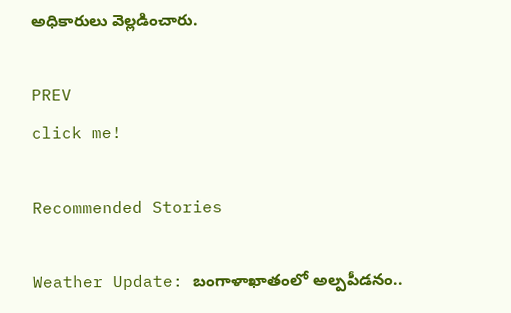అధికారులు వెల్లడించారు.

PREV
click me!

Recommended Stories

Weather Update: బంగాళాఖాతంలో అల్పపీడనం..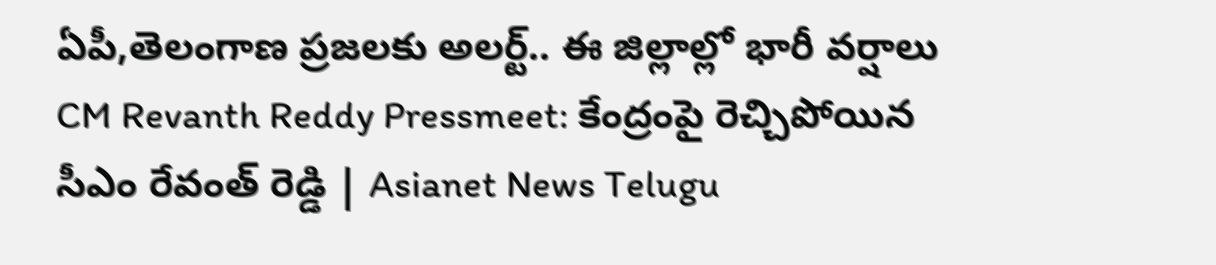ఏపీ,తెలంగాణ ప్రజలకు అలర్ట్.. ఈ జిల్లాల్లో భారీ వర్షాలు
CM Revanth Reddy Pressmeet: కేంద్రంపై రెచ్చిపోయిన సీఎం రేవంత్ రెడ్డి | Asianet News Telugu